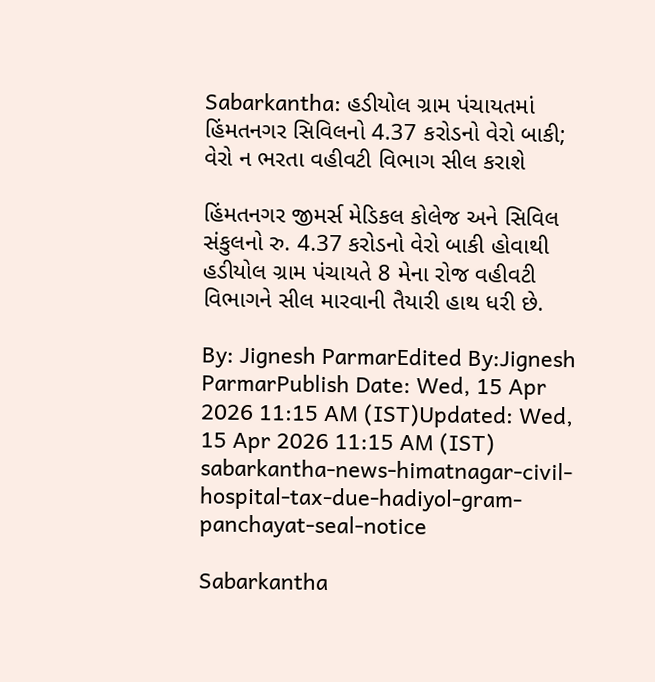Sabarkantha: હડીયોલ ગ્રામ પંચાયતમાં હિંમતનગર સિવિલનો 4.37 કરોડનો વેરો બાકી; વેરો ન ભરતા વહીવટી વિભાગ સીલ કરાશે

હિંમતનગર જીમર્સ મેડિકલ કોલેજ અને સિવિલ સંકુલનો રુ. 4.37 કરોડનો વેરો બાકી હોવાથી હડીયોલ ગ્રામ પંચાયતે 8 મેના રોજ વહીવટી વિભાગને સીલ મારવાની તૈયારી હાથ ધરી છે.

By: Jignesh ParmarEdited By:Jignesh ParmarPublish Date: Wed, 15 Apr 2026 11:15 AM (IST)Updated: Wed, 15 Apr 2026 11:15 AM (IST)
sabarkantha-news-himatnagar-civil-hospital-tax-due-hadiyol-gram-panchayat-seal-notice

Sabarkantha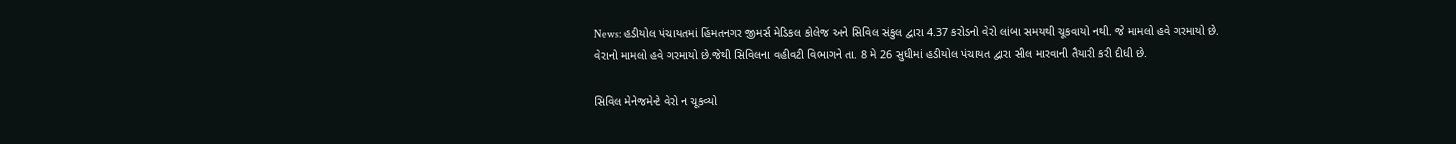News: હડીયોલ પંચાયતમાં હિંમતનગર જીમર્સ મેડિકલ કોલેજ અને સિવિલ સંકુલ દ્વારા 4.37 કરોડનો વેરો લાંબા સમયથી ચૂકવાયો નથી. જે મામલો હવે ગરમાયો છે. વેરાનો મામલો હવે ગરમાયો છે.જેથી સિવિલના વહીવટી વિભાગને તા. 8 મે 26 સુધીમાં હડીયોલ પંચાયત દ્વારા સીલ મારવાની તૈયારી કરી દીધી છે.

સિવિલ મેનેજમેન્ટે વેરો ન ચૂકવ્યો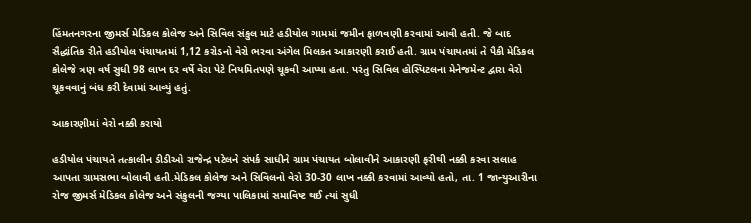હિંમતનગરના જીમર્સ મેડિકલ કોલેજ અને સિવિલ સંકુલ માટે હડીયોલ ગામમાં જમીન ફાળવણી કરવામાં આવી હતી. જે બાદ સૈદ્ધાંતિક રીતે હડીયોલ પંચાયતમાં 1,12 કરોડનો વેરો ભરવા અંગેલ મિલકત આકારણી કરાઈ હતી. ગ્રામ પંચાયતમાં તે પૈકી મેડિકલ કોલેજે ત્રણ વર્ષ સુધી 98 લાખ દર વર્ષે વેરા પેટે નિયમિતપણે ચૂકવી આપ્યા હતા. પરંતુ સિવિલ હોસ્પિટલના મેનેજમેન્ટ દ્વારા વેરો ચૂકવવાનું બંધ કરી દેવામાં આવ્યું હતું.

આકારણીમાં વેરો નક્કી કરાયો

હડીયોલ પંચાયતે તત્કાલીન ડીડીઓ રાજેન્દ્ર પટેલને સંપર્ક સાધીને ગ્રામ પંચાયત બોલાવીને આકારણી ફરીથી નક્કી કરવા સલાહ આપતા ગ્રામસભા બોલાવી હતી.મેડિકલ કોલેજ અને સિવિલનો વેરો 30-30 લાખ નક્કી કરવામાં આવ્યો હતો, તા. 1 જાન્યુઆરીના રોજ જીમર્સ મેડિકલ કોલેજ અને સંકુલની જગ્યા પાલિકામાં સમાવિષ્ટ થઈ ત્યાં સુધી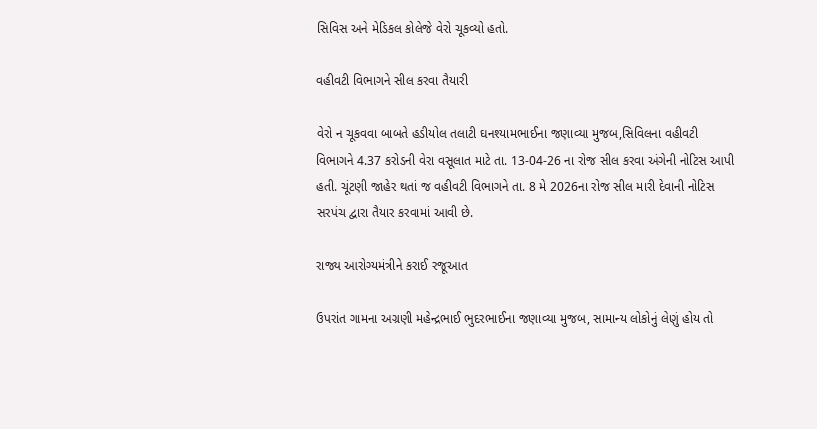સિવિસ અને મેડિકલ કોલેજે વેરો ચૂકવ્યો હતો.

વહીવટી વિભાગને સીલ કરવા તૈયારી

વેરો ન ચૂકવવા બાબતે હડીયોલ તલાટી ઘનશ્યામભાઈના જણાવ્યા મુજબ,સિવિલના વહીવટી વિભાગને 4.37 કરોડની વેરા વસૂલાત માટે તા. 13-04-26 ના રોજ સીલ કરવા અંગેની નોટિસ આપી હતી. ચૂંટણી જાહેર થતાં જ વહીવટી વિભાગને તા. 8 મે 2026ના રોજ સીલ મારી દેવાની નોટિસ સરપંચ દ્વારા તૈયાર કરવામાં આવી છે.

રાજ્ય આરોગ્યમંત્રીને કરાઈ રજૂઆત

ઉપરાંત ગામના અગ્રણી મહેન્દ્રભાઈ ભુદરભાઈના જણાવ્યા મુજબ, સામાન્ય લોકોનું લેણું હોય તો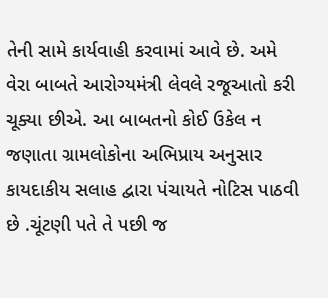તેની સામે કાર્યવાહી કરવામાં આવે છે. અમે વેરા બાબતે આરોગ્યમંત્રી લેવલે રજૂઆતો કરી ચૂક્યા છીએ. આ બાબતનો કોઈ ઉકેલ ન જણાતા ગ્રામલોકોના અભિપ્રાય અનુસાર કાયદાકીય સલાહ દ્વારા પંચાયતે નોટિસ પાઠવી છે .ચૂંટણી પતે તે પછી જ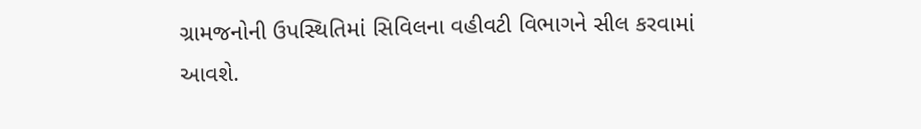ગ્રામજનોની ઉપસ્થિતિમાં સિવિલના વહીવટી વિભાગને સીલ કરવામાં આવશે.